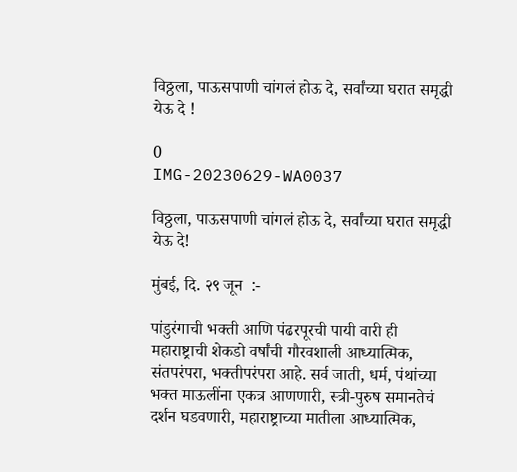विठ्ठला, पाऊसपाणी चांगलं होऊ दे, सर्वांच्या घरात समृद्धी येऊ दे !

0
IMG-20230629-WA0037

विठ्ठला, पाऊसपाणी चांगलं होऊ दे, सर्वांच्या घरात समृद्धी येऊ दे!

मुंबई, दि. २९ जून  :-

पांडुरंगाची भक्ती आणि पंढरपूरची पायी वारी ही महाराष्ट्राची शेकडो वर्षांची गौरवशाली आध्यात्मिक, संतपरंपरा, भक्तीपरंपरा आहे. सर्व जाती, धर्म, पंथांच्या भक्त माऊलींना एकत्र आणणारी, स्त्री-पुरुष समानतेचं दर्शन घडवणारी, महाराष्ट्राच्या मातीला आध्यात्मिक,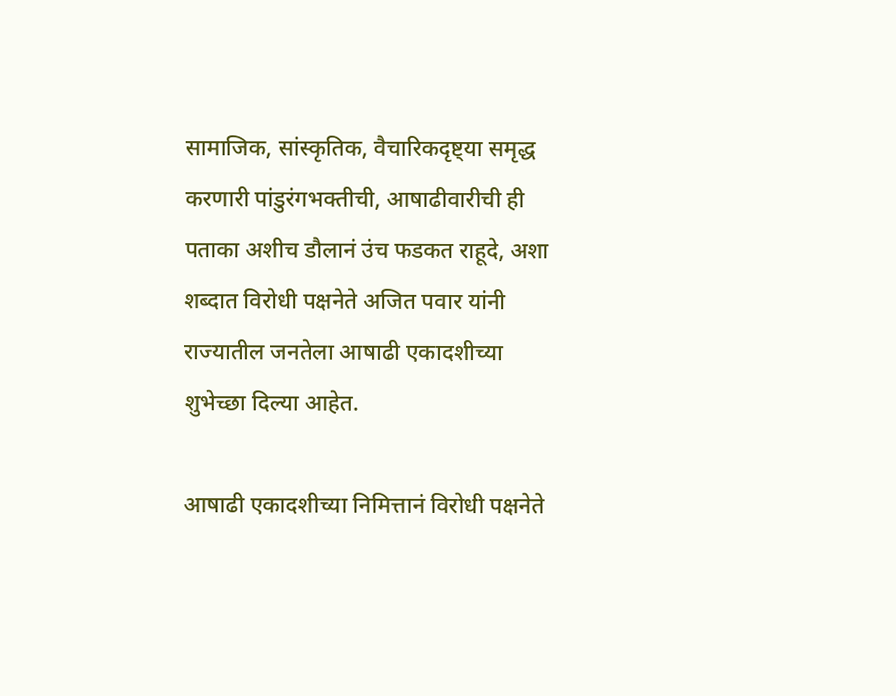सामाजिक, सांस्कृतिक, वैचारिकदृष्ट्या समृद्ध करणारी पांडुरंगभक्तीची, आषाढीवारीची ही पताका अशीच डौलानं उंच फडकत राहूदे, अशा शब्दात विरोधी पक्षनेते अजित पवार यांनी राज्यातील जनतेला आषाढी एकादशीच्या शुभेच्छा दिल्या आहेत.

आषाढी एकादशीच्या निमित्तानं विरोधी पक्षनेते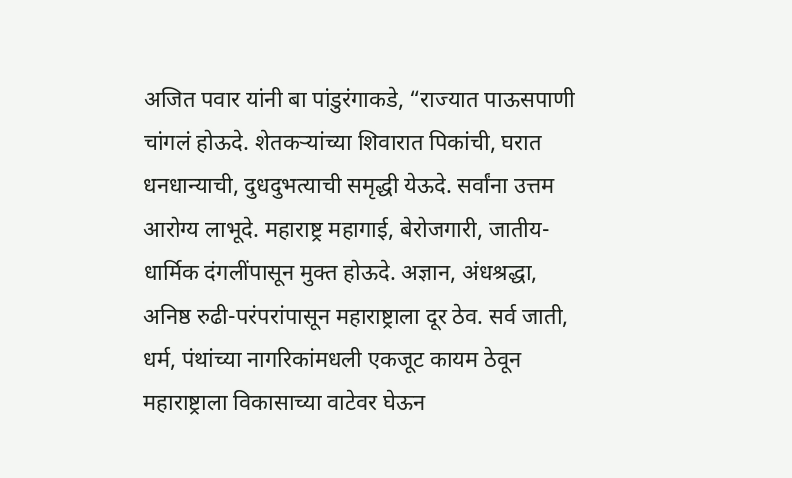अजित पवार यांनी बा पांडुरंगाकडे, “राज्यात पाऊसपाणी चांगलं होऊदे. शेतकऱ्यांच्या शिवारात पिकांची, घरात धनधान्याची, दुधदुभत्याची समृद्धी येऊदे. सर्वांना उत्तम आरोग्य लाभूदे. महाराष्ट्र महागाई, बेरोजगारी, जातीय-धार्मिक दंगलींपासून मुक्त होऊदे. अज्ञान, अंधश्रद्धा, अनिष्ठ रुढी-परंपरांपासून महाराष्ट्राला दूर ठेव. सर्व जाती, धर्म, पंथांच्या नागरिकांमधली एकजूट कायम ठेवून महाराष्ट्राला विकासाच्या वाटेवर घेऊन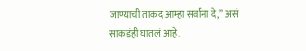जाण्याची ताकद आम्हा सर्वांना दे,” असं साकडंही घातलं आहे.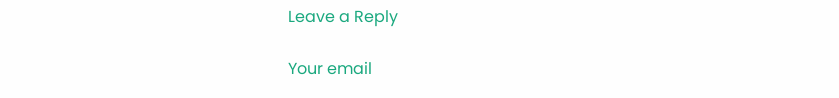Leave a Reply

Your email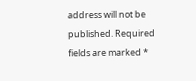address will not be published. Required fields are marked *